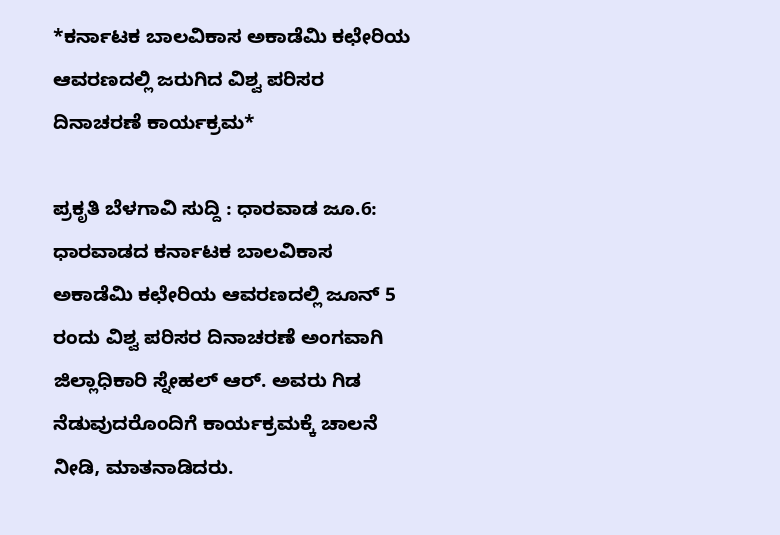*ಕರ್ನಾಟಕ ಬಾಲವಿಕಾಸ ಅಕಾಡೆಮಿ ಕಛೇರಿಯ ಆವರಣದಲ್ಲಿ ಜರುಗಿದ ವಿಶ್ವ ಪರಿಸರ ದಿನಾಚರಣೆ ಕಾರ್ಯಕ್ರಮ*

ಪ್ರಕೃತಿ ಬೆಳಗಾವಿ ಸುದ್ದಿ : ಧಾರವಾಡ ಜೂ.6: ಧಾರವಾಡದ ಕರ್ನಾಟಕ ಬಾಲವಿಕಾಸ ಅಕಾಡೆಮಿ ಕಛೇರಿಯ ಆವರಣದಲ್ಲಿ ಜೂನ್ 5 ರಂದು ವಿಶ್ವ ಪರಿಸರ ದಿನಾಚರಣೆ ಅಂಗವಾಗಿ ಜಿಲ್ಲಾಧಿಕಾರಿ ಸ್ನೇಹಲ್ ಆರ್. ಅವರು ಗಿಡ ನೆಡುವುದರೊಂದಿಗೆ ಕಾರ್ಯಕ್ರಮಕ್ಕೆ ಚಾಲನೆ ನೀಡಿ, ಮಾತನಾಡಿದರು.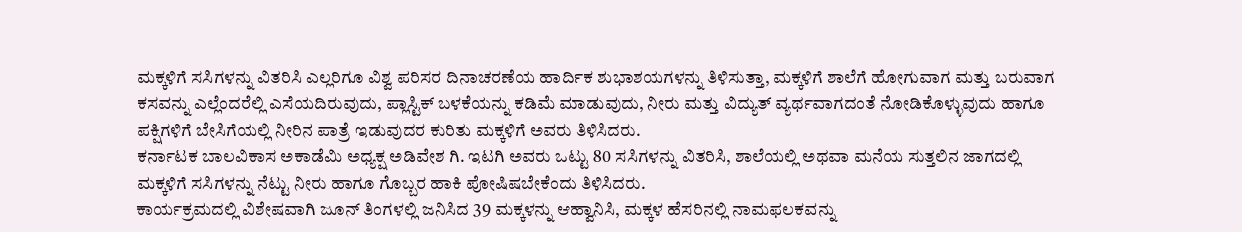ಮಕ್ಕಳಿಗೆ ಸಸಿಗಳನ್ನು ವಿತರಿಸಿ ಎಲ್ಲರಿಗೂ ವಿಶ್ವ ಪರಿಸರ ದಿನಾಚರಣೆಯ ಹಾರ್ದಿಕ ಶುಭಾಶಯಗಳನ್ನು ತಿಳಿಸುತ್ತಾ, ಮಕ್ಕಳಿಗೆ ಶಾಲೆಗೆ ಹೋಗುವಾಗ ಮತ್ತು ಬರುವಾಗ ಕಸವನ್ನು ಎಲ್ಲೆಂದರೆಲ್ಲಿ ಎಸೆಯದಿರುವುದು, ಪ್ಲಾಸ್ಟಿಕ್ ಬಳಕೆಯನ್ನು ಕಡಿಮೆ ಮಾಡುವುದು, ನೀರು ಮತ್ತು ವಿದ್ಯುತ್ ವ್ಯರ್ಥವಾಗದಂತೆ ನೋಡಿಕೊಳ್ಳುವುದು ಹಾಗೂ ಪಕ್ಷಿಗಳಿಗೆ ಬೇಸಿಗೆಯಲ್ಲಿ ನೀರಿನ ಪಾತ್ರೆ ಇಡುವುದರ ಕುರಿತು ಮಕ್ಕಳಿಗೆ ಅವರು ತಿಳಿಸಿದರು.
ಕರ್ನಾಟಕ ಬಾಲವಿಕಾಸ ಅಕಾಡೆಮಿ ಅಧ್ಯಕ್ಷ ಅಡಿವೇಶ ಗಿ. ಇಟಗಿ ಅವರು ಒಟ್ಟು 80 ಸಸಿಗಳನ್ನು ವಿತರಿಸಿ, ಶಾಲೆಯಲ್ಲಿ ಅಥವಾ ಮನೆಯ ಸುತ್ತಲಿನ ಜಾಗದಲ್ಲಿ ಮಕ್ಕಳಿಗೆ ಸಸಿಗಳನ್ನು ನೆಟ್ಟು ನೀರು ಹಾಗೂ ಗೊಬ್ಬರ ಹಾಕಿ ಪೋಷಿಷಬೇಕೆಂದು ತಿಳಿಸಿದರು.
ಕಾರ್ಯಕ್ರಮದಲ್ಲಿ ವಿಶೇಷವಾಗಿ ಜೂನ್ ತಿಂಗಳಲ್ಲಿ ಜನಿಸಿದ 39 ಮಕ್ಕಳನ್ನು ಆಹ್ವಾನಿಸಿ, ಮಕ್ಕಳ ಹೆಸರಿನಲ್ಲಿ ನಾಮಫಲಕವನ್ನು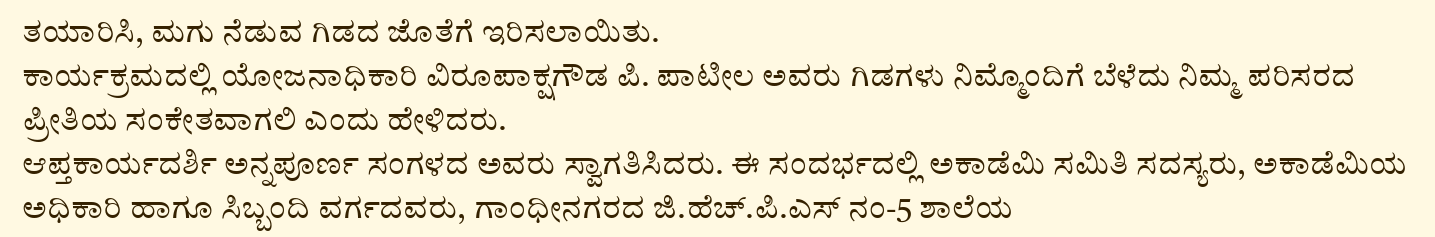ತಯಾರಿಸಿ, ಮಗು ನೆಡುವ ಗಿಡದ ಜೊತೆಗೆ ಇರಿಸಲಾಯಿತು.
ಕಾರ್ಯಕ್ರಮದಲ್ಲಿ ಯೋಜನಾಧಿಕಾರಿ ವಿರೂಪಾಕ್ಷಗೌಡ ಪಿ. ಪಾಟೀಲ ಅವರು ಗಿಡಗಳು ನಿಮ್ಮೊಂದಿಗೆ ಬೆಳೆದು ನಿಮ್ಮ ಪರಿಸರದ ಪ್ರೀತಿಯ ಸಂಕೇತವಾಗಲಿ ಎಂದು ಹೇಳಿದರು.
ಆಪ್ತಕಾರ್ಯದರ್ಶಿ ಅನ್ನಪೂರ್ಣ ಸಂಗಳದ ಅವರು ಸ್ವಾಗತಿಸಿದರು. ಈ ಸಂದರ್ಭದಲ್ಲಿ ಅಕಾಡೆಮಿ ಸಮಿತಿ ಸದಸ್ಯರು, ಅಕಾಡೆಮಿಯ ಅಧಿಕಾರಿ ಹಾಗೂ ಸಿಬ್ಬಂದಿ ವರ್ಗದವರು, ಗಾಂಧೀನಗರದ ಜಿ.ಹೆಚ್.ಪಿ.ಎಸ್ ನಂ-5 ಶಾಲೆಯ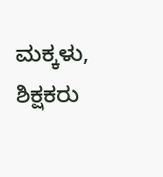ಮಕ್ಕಳು, ಶಿಕ್ಷಕರು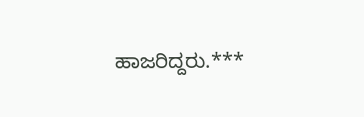ಹಾಜರಿದ್ದರು.***